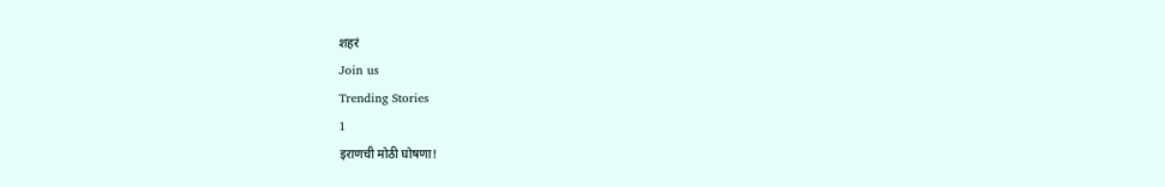शहरं
Join us
Trending Stories
1
इराणची मोठी घोषणा!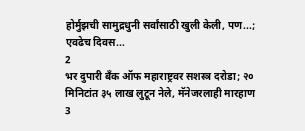होर्मुझची सामुद्रधुनी सर्वांसाठी खुली केली, पण...; एवढेच दिवस...
2
भर दुपारी बँक ऑफ महाराष्ट्रवर सशस्त्र दरोडा; २० मिनिटांत ३५ लाख लुटून नेले, मॅनेजरलाही मारहाण
3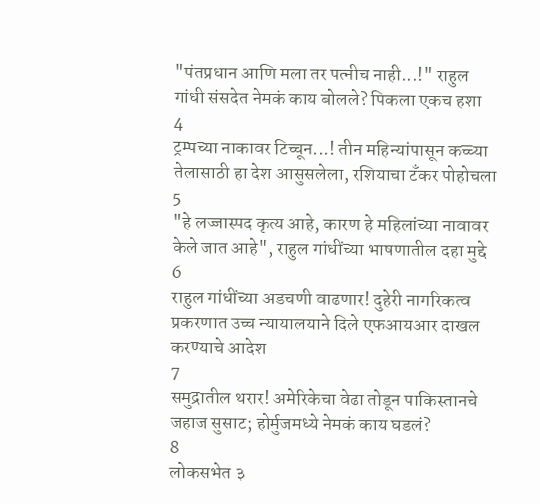"पंतप्रधान आणि मला तर पत्नीच नाही...!" राहुल गांधी संसदेत नेमकं काय बोलले? पिकला एकच हशा
4
ट्रम्पच्या नाकावर टिच्चून...! तीन महिन्यांपासून कच्च्या तेलासाठी हा देश आसुसलेला, रशियाचा टँकर पोहोचला
5
"हे लज्जास्पद कृत्य आहे, कारण हे महिलांच्या नावावर केले जात आहे", राहुल गांधींच्या भाषणातील दहा मुद्दे
6
राहुल गांधींच्या अडचणी वाढणार! दुहेरी नागरिकत्व प्रकरणात उच्च न्यायालयाने दिले एफआयआर दाखल करण्याचे आदेश
7
समुद्रातील थरार! अमेरिकेचा वेढा तोडून पाकिस्तानचे जहाज सुसाट; होर्मुजमध्ये नेमकं काय घडलं?
8
लोकसभेत ३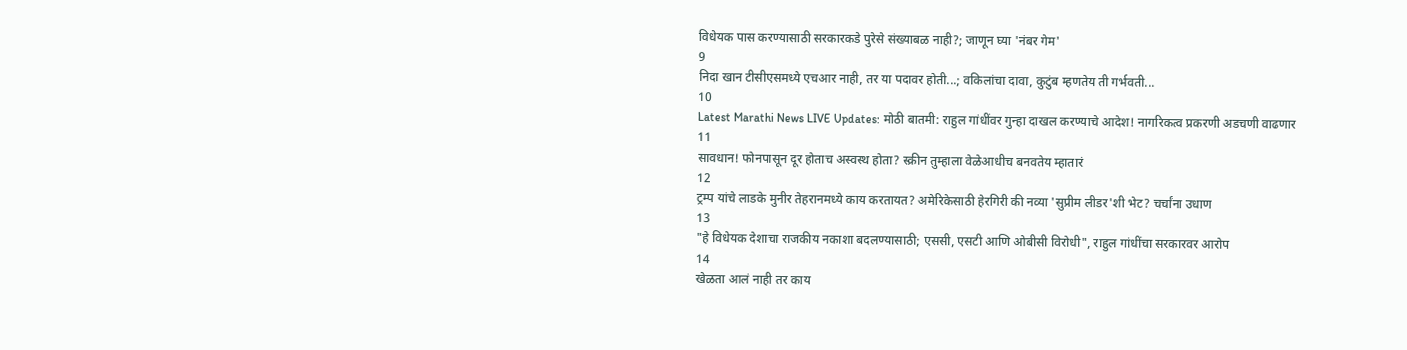विधेयक पास करण्यासाठी सरकारकडे पुरेसे संख्याबळ नाही?; जाणून घ्या 'नंबर गेम'
9
निदा खान टीसीएसमध्ये एचआर नाही, तर या पदावर होती...; वकिलांचा दावा, कुटुंब म्हणतेय ती गर्भवती...
10
Latest Marathi News LIVE Updates: मोठी बातमी: राहुल गांधींवर गुन्हा दाखल करण्याचे आदेश! नागरिकत्व प्रकरणी अडचणी वाढणार
11
सावधान! फोनपासून दूर होताच अस्वस्थ होता? स्क्रीन तुम्हाला वेळेआधीच बनवतेय म्हातारं
12
ट्रम्प यांचे लाडके मुनीर तेहरानमध्ये काय करतायत? अमेरिकेसाठी हेरगिरी की नव्या 'सुप्रीम लीडर'शी भेट? चर्चांना उधाण
13
"हे विधेयक देशाचा राजकीय नकाशा बदलण्यासाठी; एससी, एसटी आणि ओबीसी विरोधी", राहुल गांधींचा सरकारवर आरोप
14
खेळता आलं नाही तर काय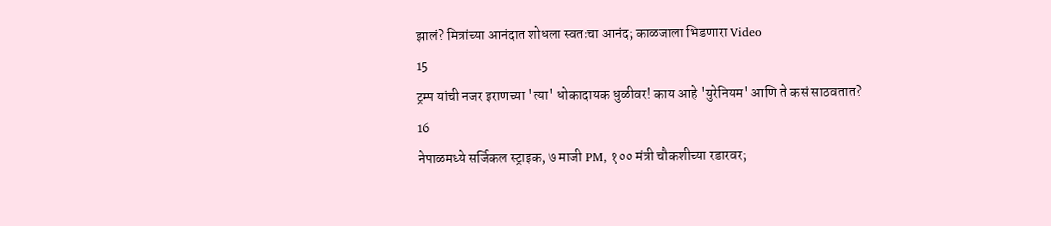झालं? मित्रांच्या आनंदात शोधला स्वतःचा आनंद; काळजाला भिडणारा Video
15
ट्रम्प यांची नजर इराणच्या 'त्या' धोकादायक धुळीवर! काय आहे 'युरेनियम' आणि ते कसं साठवतात?
16
नेपाळमध्ये सर्जिकल स्ट्राइक, ७ माजी PM, १०० मंत्री चौकशीच्या रडारवर;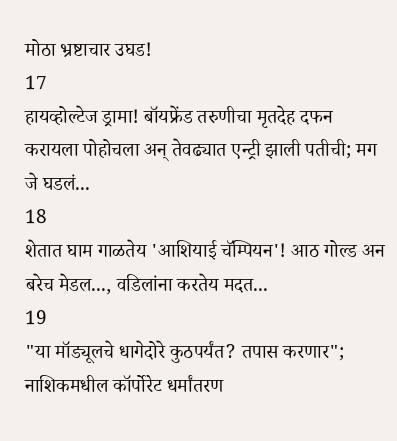मोठा भ्रष्टाचार उघड!
17
हायव्होल्टेज ड्रामा! बॉयफ्रेंड तरुणीचा मृतदेह दफन करायला पोहोचला अन् तेवढ्यात एन्ट्री झाली पतीची; मग जे घडलं...
18
शेतात घाम गाळतेय 'आशियाई चॅम्पियन'! आठ गोल्ड अन बरेच मेडल..., वडिलांना करतेय मदत...
19
"या मॉड्यूलचे धागेदोरे कुठपर्यंत? तपास करणार"; नाशिकमधील कॉर्पोरेट धर्मांतरण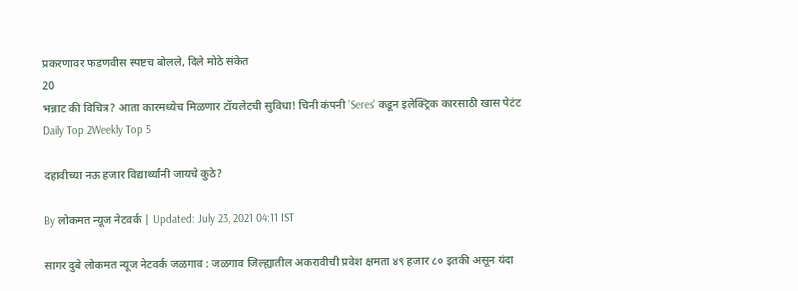प्रकरणावर फडणवीस स्पष्टच बोलले, दिले मोठे संकेत
20
भन्नाट की विचित्र? आता कारमध्येच मिळणार टॉयलेटची सुविधा! चिनी कंपनी 'Seres' कडून इलेक्ट्रिक कारसाठी खास पेटंट
Daily Top 2Weekly Top 5

दहावीच्या नऊ हजार विद्यार्थ्यांनी जायचे कुठे?

By लोकमत न्यूज नेटवर्क | Updated: July 23, 2021 04:11 IST

सागर दुबे लोकमत न्यूज नेटवर्क जळगाव : जळगाव जिल्ह्यातील अकरावीची प्रवेश क्षमता ४९ हजार ८० इतकी असून यंदा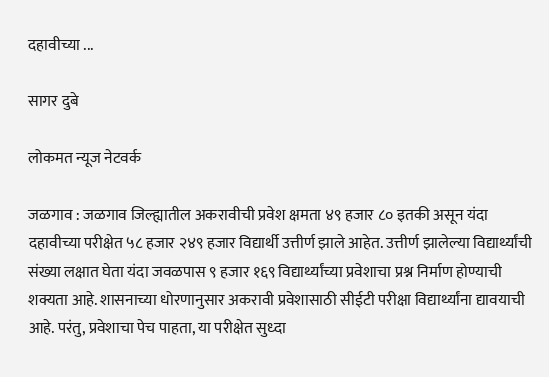दहावीच्या ...

सागर दुबे

लोकमत न्यूज नेटवर्क

जळगाव : जळगाव जिल्ह्यातील अकरावीची प्रवेश क्षमता ४९ हजार ८० इतकी असून यंदा दहावीच्या परीक्षेत ५८ हजार २४९ हजार विद्यार्थी उत्तीर्ण झाले आहेत. उत्तीर्ण झालेल्या विद्यार्थ्यांची संख्या लक्षात घेता यंदा जवळपास ९ हजार १६९ विद्यार्थ्यांच्या प्रवेशाचा प्रश्न निर्माण होण्याची शक्यता आहे. शासनाच्या धोरणानुसार अकरावी प्रवेशासाठी सीईटी परीक्षा विद्यार्थ्यांना द्यावयाची आहे. परंतु, प्रवेशाचा पेच पाहता, या परीक्षेत सुध्दा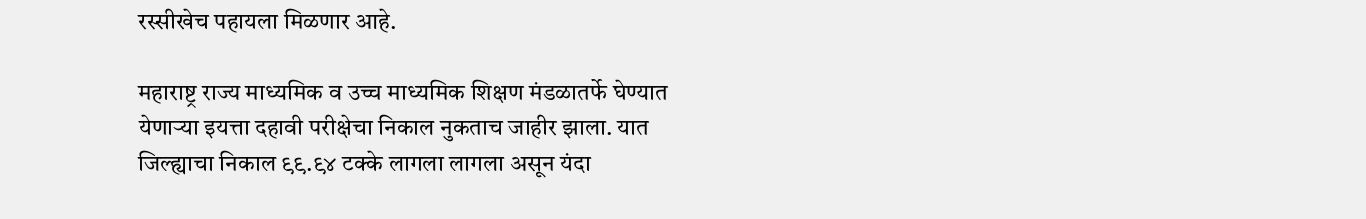रस्सीखेच पहायला मिळणार आहे.

महाराष्ट्र राज्य माध्यमिक व उच्च माध्यमिक शिक्षण मंडळातर्फे घेण्यात येणाऱ्या इयत्ता दहावी परीक्षेचा निकाल नुकताच जाहीर झाला. यात जिल्ह्याचा निकाल ९९.९४ टक्के लागला लागला असून यंदा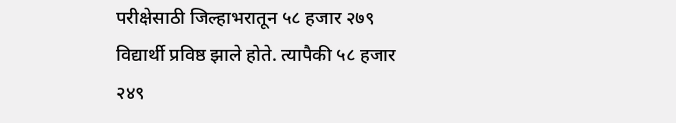परीक्षेसाठी जिल्हाभरातून ५८ हजार २७९ विद्यार्थी प्रविष्ठ झाले होते. त्यापैकी ५८ हजार २४९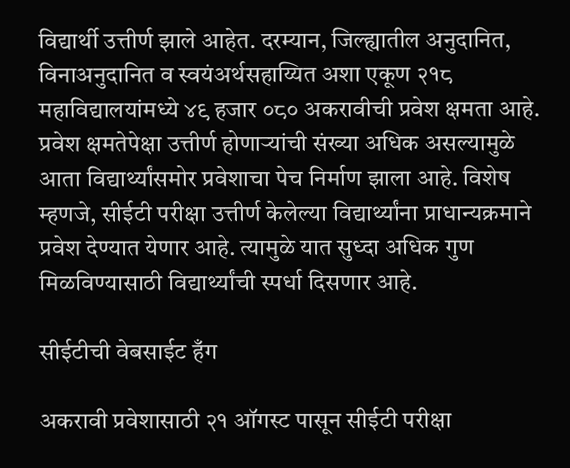विद्यार्थी उत्तीर्ण झाले आहेत. दरम्यान, जिल्ह्यातील अनुदानित, विनाअनुदानित व स्वयंअर्थसहाय्यित अशा एकूण २१८ महाविद्यालयांमध्ये ४९ हजार ०८० अकरावीची प्रवेश क्षमता आहे. प्रवेश क्षमतेपेक्षा उत्तीर्ण होणाऱ्यांची संख्या अधिक असल्यामुळे आता विद्यार्थ्यांसमोर प्रवेशाचा पेच निर्माण झाला आहे. विशेष म्हणजे, सीईटी परीक्षा उत्तीर्ण केलेल्या विद्यार्थ्यांना प्राधान्यक्रमाने प्रवेश देण्यात येणार आहे. त्यामुळे यात सुध्दा अधिक गुण मिळविण्यासाठी विद्यार्थ्यांची स्पर्धा दिसणार आहे.

सीईटीची वेबसाईट हँग

अकरावी प्रवेशासाठी २१ ऑगस्ट पासून सीईटी परीक्षा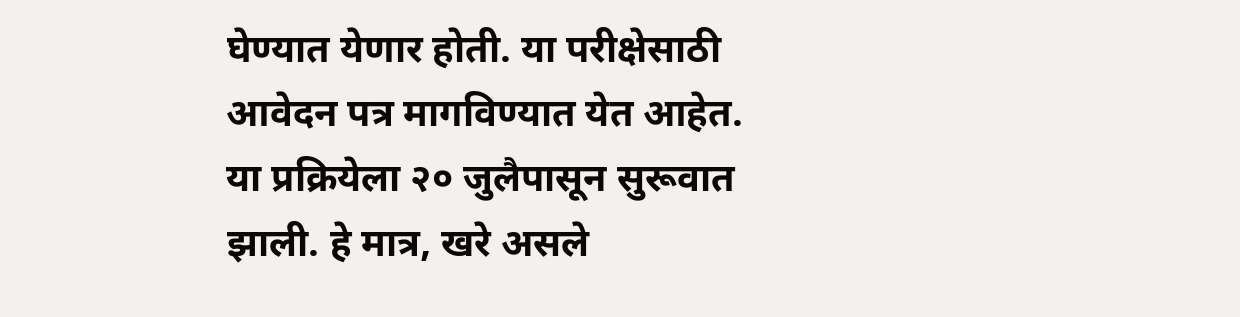घेण्यात येणार होती. या परीक्षेसाठी आवेदन पत्र मागविण्यात येत आहेत. या प्रक्रियेला २० जुलैपासून सुरूवात झाली. हे मात्र, खरे असले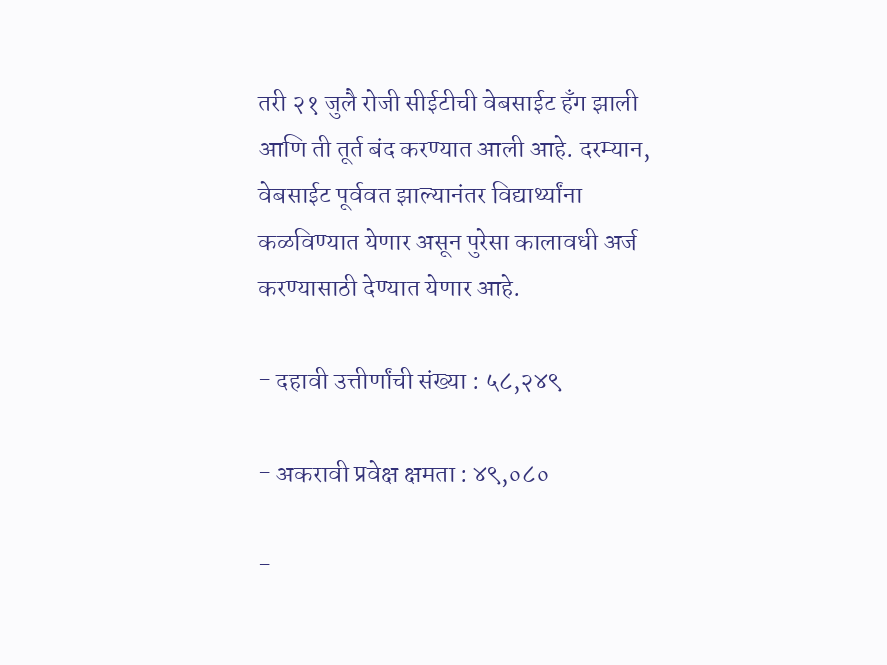तरी २१ जुलै रोजी सीईटीची वेबसाईट हँग झाली आणि ती तूर्त बंद करण्यात आली आहे. दरम्यान, वेबसाईट पूर्ववत झाल्यानंतर विद्यार्थ्यांना कळविण्यात येणार असून पुरेसा कालावधी अर्ज करण्यासाठी देण्यात येणार आहे.

- दहावी उत्तीर्णांची संख्या : ५८,२४९

- अकरावी प्रवेक्ष क्षमता : ४९,०८०

-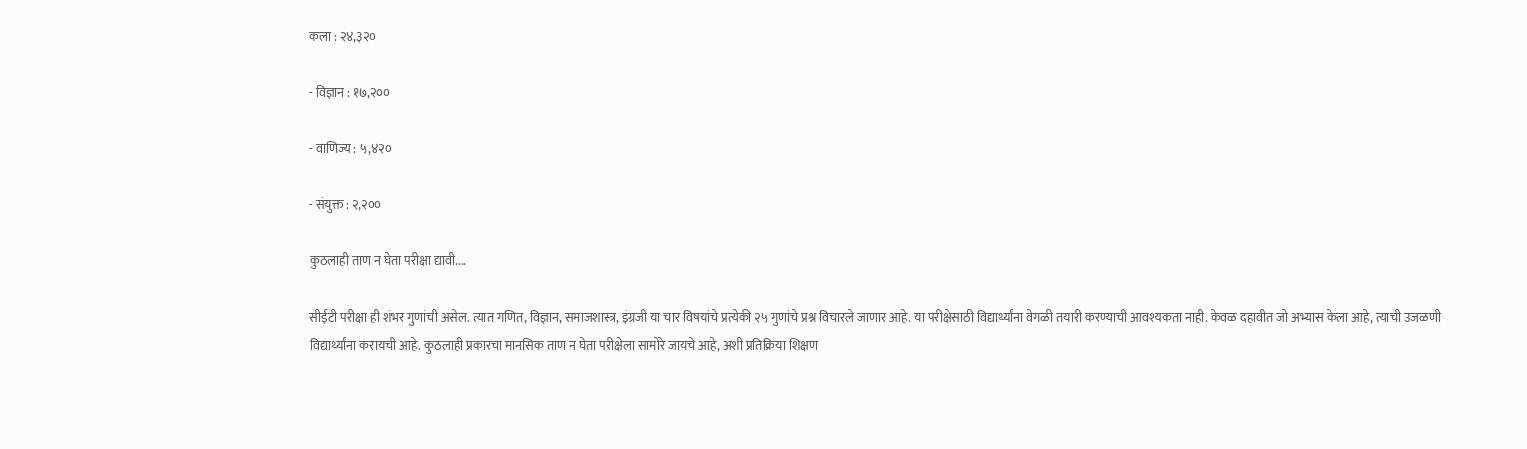कला : २४,३२०

- विज्ञान : १७,२००

- वाणिज्य : ५,४२०

- संयुक्त : २,२००

कुठलाही ताण न घेता परीक्षा द्यावी....

सीईटी परीक्षा ही शंभर गुणांची असेल. त्यात गणित, विज्ञान, समाजशास्त्र, इंग्रजी या चार विषयांचे प्रत्येकी २५ गुणांचे प्रश्न विचारले जाणार आहे. या परीक्षेसाठी विद्यार्थ्यांना वेगळी तयारी करण्याची आवश्यकता नाही. केवळ दहावीत जो अभ्यास केला आहे, त्याची उजळणी विद्यार्थ्यांना करायची आहे. कुठलाही प्रकारचा मानसिक ताण न घेता परीक्षेला सामोरे जायचे आहे, अशी प्रतिक्रिया शिक्षण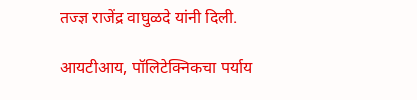तज्ज्ञ राजेंद्र वाघुळदे यांनी दिली.

आयटीआय, पॉलिटेक्निकचा पर्याय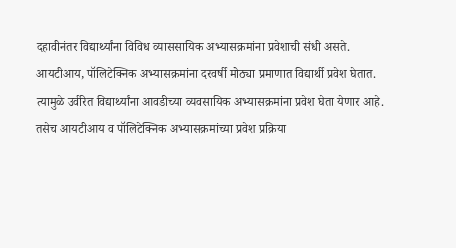दहावीनंतर विद्यार्थ्यांना विविध व्याससायिक अभ्यासक्रमांना प्रवेशाची संधी असते. आयटीआय, पॉलिटेक्निक अभ्यासक्रमांना दरवर्षी मोठ्या प्रमाणात विद्यार्थी प्रवेश घेतात. त्यामुळे उर्वरित विद्यार्थ्यांना आवडीच्या व्यवसायिक अभ्यासक्रमांना प्रवेश घेता येणार आहे. तसेच आयटीआय व पॉलिटेक्निक अभ्यासक्रमांच्या प्रवेश प्रक्रिया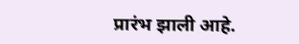प्रारंभ झाली आहे.